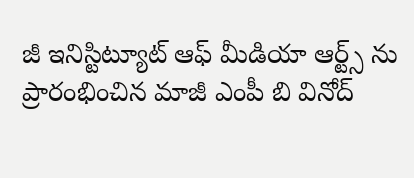జీ ఇనిస్టిట్యూట్ ఆఫ్ మీడియా ఆర్ట్స్ ను ప్రారంభించిన మాజీ ఎంపీ బి వినోద్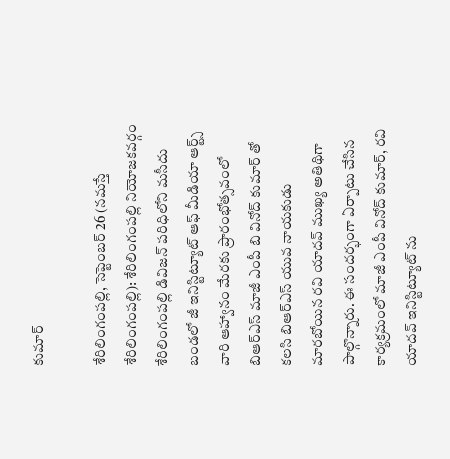కుమార్

శేరిలింగంప‌ల్లి, సెప్టెంబ‌ర్ 26 (న‌మ‌స్తే శేరిలింగంప‌ల్లి): శేరిలింగంపల్లి నియోజకవర్గం శేరిలింగంపల్లి డివిజన్ పరిధిలోని మసీదు బండలో జీ ఇనిస్టిట్యూట్ ఆఫ్ మీడియా ఆర్ట్స్ వారి ఆహ్వానం మేరకు ప్రారంభోత్సవంలో బిఆర్ఎస్ మాజీ ఎంపీ బి వినోద్ కుమార్ తో కలసి బిఆర్ఎస్ యువ నాయకుడు మారబోయిన రవి యాదవ్ ముఖ్య అతిథిగా పాల్గొన్నారు. ఈ సందర్భంగా ఏర్పాటు చేసిన కార్యక్రమంలో మాజీ ఎంపీ వినోద్ కుమార్, రవి యాదవ్ ఇనిస్టిట్యూట్ ను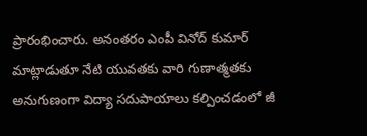ప్రారంభించారు. అనంతరం ఎంపీ వినోద్ కుమార్ మాట్లాడుతూ నేటి యువతకు వారి గుణాత్మతకు అనుగుణంగా విద్యా సదుపాయాలు కల్పించడంలో జీ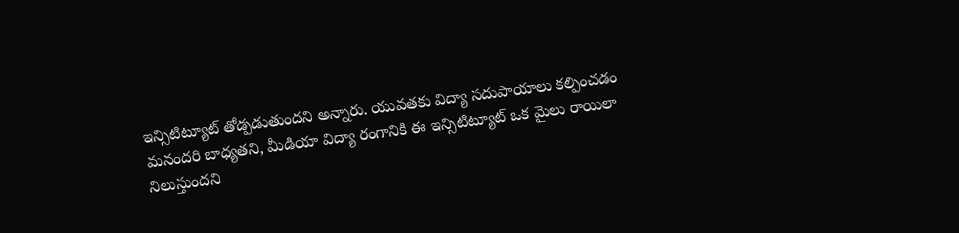ఇన్సిటిట్యూట్ తోడ్పడుతుందని అన్నారు. యువతకు విద్యా సదుపాయాలు కల్పించడం మనందరి బాధ్యతని, మీడియా విద్యా రంగానికి ఈ ఇన్సిటిట్యూట్ ఒక మైలు రాయిలా నిలుస్తుందని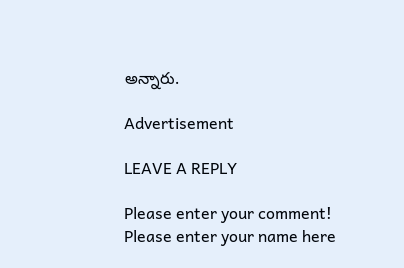అన్నారు.

Advertisement

LEAVE A REPLY

Please enter your comment!
Please enter your name here